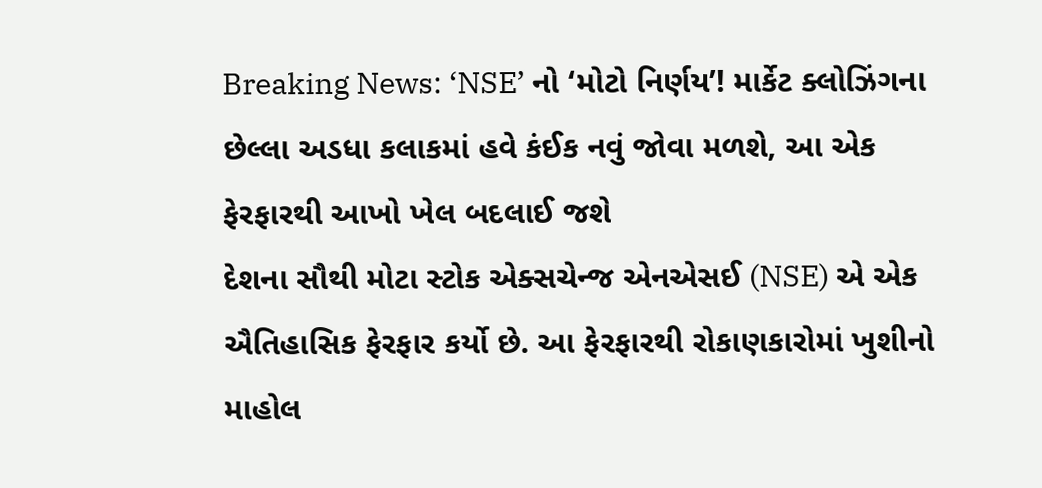Breaking News: ‘NSE’ નો ‘મોટો નિર્ણય’! માર્કેટ ક્લોઝિંગના છેલ્લા અડધા કલાકમાં હવે કંઈક નવું જોવા મળશે, આ એક ફેરફારથી આખો ખેલ બદલાઈ જશે
દેશના સૌથી મોટા સ્ટોક એક્સચેન્જ એનએસઈ (NSE) એ એક ઐતિહાસિક ફેરફાર કર્યો છે. આ ફેરફારથી રોકાણકારોમાં ખુશીનો માહોલ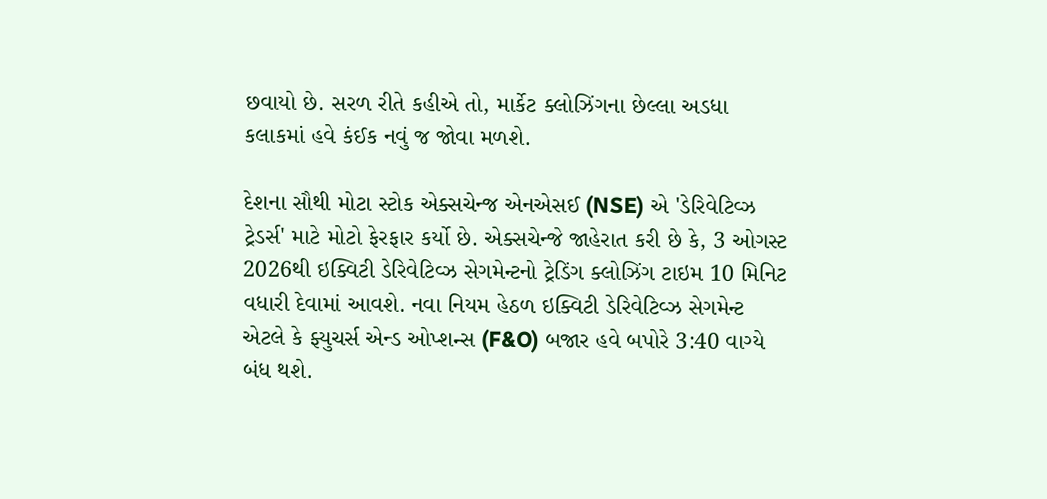છવાયો છે. સરળ રીતે કહીએ તો, માર્કેટ ક્લોઝિંગના છેલ્લા અડધા કલાકમાં હવે કંઈક નવું જ જોવા મળશે.

દેશના સૌથી મોટા સ્ટોક એક્સચેન્જ એનએસઈ (NSE) એ 'ડેરિવેટિવ્ઝ ટ્રેડર્સ' માટે મોટો ફેરફાર કર્યો છે. એક્સચેન્જે જાહેરાત કરી છે કે, 3 ઓગસ્ટ 2026થી ઇક્વિટી ડેરિવેટિવ્ઝ સેગમેન્ટનો ટ્રેડિંગ ક્લોઝિંગ ટાઇમ 10 મિનિટ વધારી દેવામાં આવશે. નવા નિયમ હેઠળ ઇક્વિટી ડેરિવેટિવ્ઝ સેગમેન્ટ એટલે કે ફ્યુચર્સ એન્ડ ઓપ્શન્સ (F&O) બજાર હવે બપોરે 3:40 વાગ્યે બંધ થશે.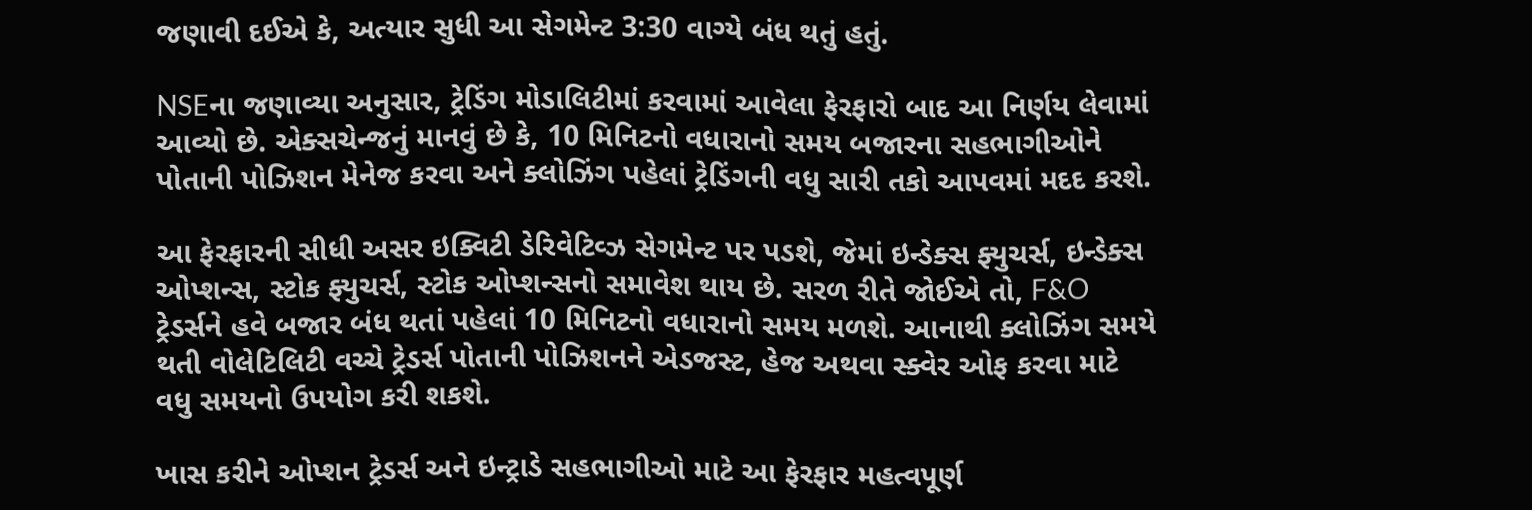જણાવી દઈએ કે, અત્યાર સુધી આ સેગમેન્ટ 3:30 વાગ્યે બંધ થતું હતું.

NSEના જણાવ્યા અનુસાર, ટ્રેડિંગ મોડાલિટીમાં કરવામાં આવેલા ફેરફારો બાદ આ નિર્ણય લેવામાં આવ્યો છે. એક્સચેન્જનું માનવું છે કે, 10 મિનિટનો વધારાનો સમય બજારના સહભાગીઓને પોતાની પોઝિશન મેનેજ કરવા અને ક્લોઝિંગ પહેલાં ટ્રેડિંગની વધુ સારી તકો આપવમાં મદદ કરશે.

આ ફેરફારની સીધી અસર ઇક્વિટી ડેરિવેટિવ્ઝ સેગમેન્ટ પર પડશે, જેમાં ઇન્ડેક્સ ફ્યુચર્સ, ઇન્ડેક્સ ઓપ્શન્સ, સ્ટોક ફ્યુચર્સ, સ્ટોક ઓપ્શન્સનો સમાવેશ થાય છે. સરળ રીતે જોઈએ તો, F&O ટ્રેડર્સને હવે બજાર બંધ થતાં પહેલાં 10 મિનિટનો વધારાનો સમય મળશે. આનાથી ક્લોઝિંગ સમયે થતી વોલેટિલિટી વચ્ચે ટ્રેડર્સ પોતાની પોઝિશનને એડજસ્ટ, હેજ અથવા સ્ક્વેર ઓફ કરવા માટે વધુ સમયનો ઉપયોગ કરી શકશે.

ખાસ કરીને ઓપ્શન ટ્રેડર્સ અને ઇન્ટ્રાડે સહભાગીઓ માટે આ ફેરફાર મહત્વપૂર્ણ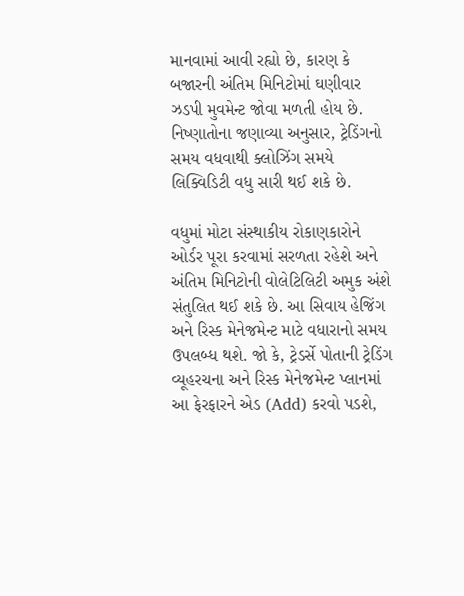માનવામાં આવી રહ્યો છે, કારણ કે બજારની અંતિમ મિનિટોમાં ઘણીવાર ઝડપી મુવમેન્ટ જોવા મળતી હોય છે. નિષ્ણાતોના જણાવ્યા અનુસાર, ટ્રેડિંગનો સમય વધવાથી ક્લોઝિંગ સમયે લિક્વિડિટી વધુ સારી થઈ શકે છે.

વધુમાં મોટા સંસ્થાકીય રોકાણકારોને ઓર્ડર પૂરા કરવામાં સરળતા રહેશે અને અંતિમ મિનિટોની વોલેટિલિટી અમુક અંશે સંતુલિત થઈ શકે છે. આ સિવાય હેજિંગ અને રિસ્ક મેનેજમેન્ટ માટે વધારાનો સમય ઉપલબ્ધ થશે. જો કે, ટ્રેડર્સે પોતાની ટ્રેડિંગ વ્યૂહરચના અને રિસ્ક મેનેજમેન્ટ પ્લાનમાં આ ફેરફારને એડ (Add) કરવો પડશે,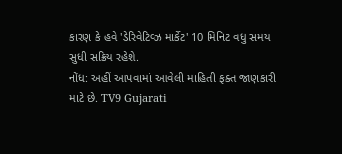કારણ કે હવે 'ડેરિવેટિવ્ઝ માર્કેટ' 10 મિનિટ વધુ સમય સુધી સક્રિય રહેશે.
નોંધ: અહીં આપવામાં આવેલી માહિતી ફક્ત જાણકારી માટે છે. TV9 Gujarati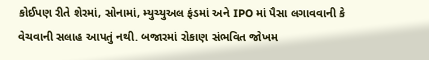કોઈપણ રીતે શેરમાં, સોનામાં, મ્યુચ્યુઅલ ફંડમાં અને IPO માં પૈસા લગાવવાની કે વેચવાની સલાહ આપતું નથી. બજારમાં રોકાણ સંભવિત જોખમ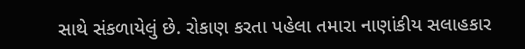સાથે સંકળાયેલું છે. રોકાણ કરતા પહેલા તમારા નાણાંકીય સલાહકાર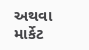અથવા માર્કેટ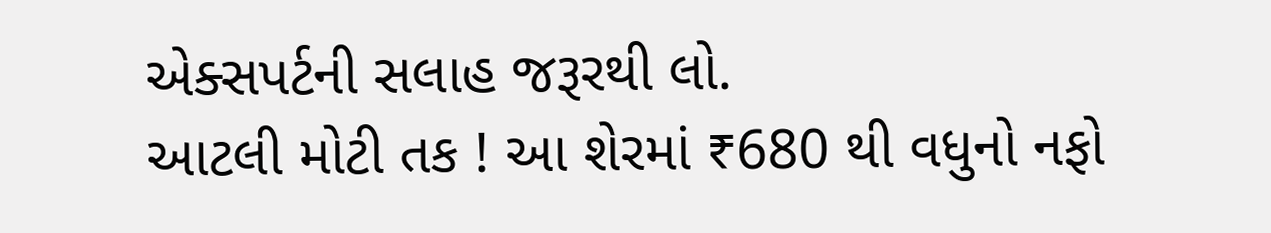એક્સપર્ટની સલાહ જરૂરથી લો.
આટલી મોટી તક ! આ શેરમાં ₹680 થી વધુનો નફો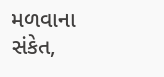મળવાના સંકેત,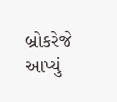બ્રોકરેજે આપ્યું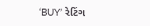‘BUY’ રેટિંગ